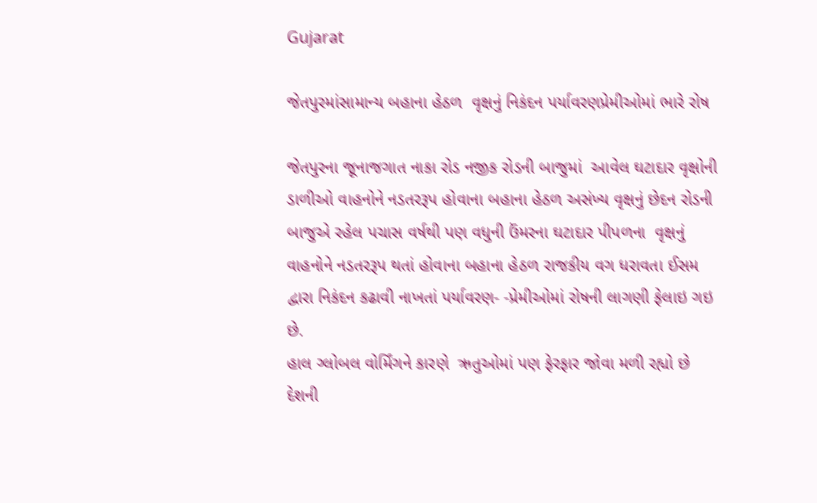Gujarat

જેતપુરમાંસામાન્ય બહાના હેઠળ  વૃક્ષનું નિકંદન પર્યાવરણપ્રેમીઓમાં ભારે રોષ

જેતપુરના જૂનાજગાત નાકા રોડ નજીક રોડની બાજુમાં  આવેલ ઘટાદાર વૃક્ષોની ડાળીઓ વાહનોને નડતરરૂપ હોવાના બહાના હેઠળ અસંખ્ય વૃક્ષનું છેદન રોડની બાજુએ રહેલ પચાસ વર્ષથી પણ વધુની ઉંમરના ઘટાદાર પીપળના  વૃક્ષનું વાહનોને નડતરરૂપ થતાં હોવાના બહાના હેઠળ રાજકીય વગ ધરાવતા ઈસમ દ્વારા નિકંદન કઢાવી નાખતાં પર્યાવરણ- -પ્રેમીઓમાં રોષની લાગણી ફેલાઇ ગઇ છે.
હાલ ગ્લોબલ વોર્મિંગને કારણે  ઋતુઓમાં પણ ફેરફાર જોવા મળી રહ્યો છે દેશની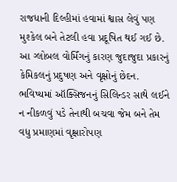રાજધાની દિલ્હીમાં હવામાં શ્વાસ લેવું પણ મુશ્કેલ બને તેટલી હવા પ્રદૂષિત થઈ ગઈ છે. આ ગ્લોબલ વોર્મિંગનું કારણ જુદાજુદા પ્રકારનું કેમિકલનું પ્રદુષણ અને વૃક્ષોનું છેદન. ભવિષ્યમાં ઑક્સિજનનું સિલિન્ડર સાથે લઈને ન નીકળવું પડે તેનાથી બચવા જેમ બને તેમ વધુ પ્રમાણમાં વૃક્ષારોપણ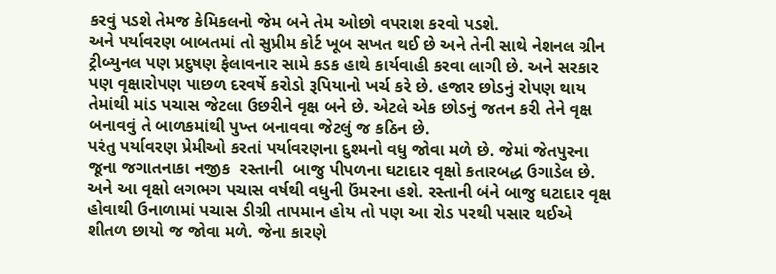કરવું પડશે તેમજ કેમિકલનો જેમ બને તેમ ઓછો વપરાશ કરવો પડશે.
અને પર્યાવરણ બાબતમાં તો સુપ્રીમ કોર્ટ ખૂબ સખત થઈ છે અને તેની સાથે નેશનલ ગ્રીન ટ્રીબ્યુનલ પણ પ્રદુષણ ફેલાવનાર સામે કડક હાથે કાર્યવાહી કરવા લાગી છે. અને સરકાર પણ વૃક્ષારોપણ પાછળ દરવર્ષે કરોડો રૂપિયાનો ખર્ચ કરે છે. હજાર છોડનું રોપણ થાય તેમાંથી માંડ પચાસ જેટલા ઉછરીને વૃક્ષ બને છે. એટલે એક છોડનું જતન કરી તેને વૃક્ષ બનાવવું તે બાળકમાંથી પુખ્ત બનાવવા જેટલું જ કઠિન છે.
પરંતુ પર્યાવરણ પ્રેમીઓ કરતાં પર્યાવરણના દુશ્મનો વધુ જોવા મળે છે. જેમાં જેતપુરના જૂના જગાતનાકા નજીક  રસ્તાની  બાજુ પીપળના ઘટાદાર વૃક્ષો કતારબદ્ધ ઉગાડેલ છે. અને આ વૃક્ષો લગભગ પચાસ વર્ષથી વધુની ઉંમરના હશે. રસ્તાની બંને બાજુ ઘટાદાર વૃક્ષ હોવાથી ઉનાળામાં પચાસ ડીગ્રી તાપમાન હોય તો પણ આ રોડ પરથી પસાર થઈએ શીતળ છાયો જ જોવા મળે. જેના કારણે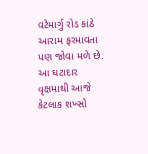વટેમાર્ગુ રોડ કાંઠે આરામ ફરમાવતા પણ જોવા મળે છે. આ ઘટાદાર વૃક્ષમાથી આજે કેટલાક શખ્સો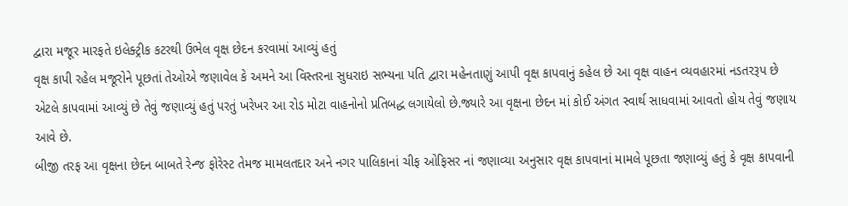દ્વારા મજૂર મારફતે ઇલેક્ટ્રીક કટરથી ઉભેલ વૃક્ષ છેદન કરવામાં આવ્યું હતું
વૃક્ષ કાપી રહેલ મજૂરોને પૂછતાં તેઓએ જણાવેલ કે અમને આ વિસ્તરના સુધરાઇ સભ્યના પતિ દ્વારા મહેનતાણું આપી વૃક્ષ કાપવાનું કહેલ છે આ વૃક્ષ વાહન વ્યવહારમાં નડતરરૂપ છે એટલે કાપવામાં આવ્યું છે તેવું જણાવ્યું હતું પરતું ખરેખર આ રોડ મોટા વાહનોનો પ્રતિબદ્ધ લગાયેલો છે.જ્યારે આ વૃક્ષના છેદન માં કોઈ અંગત સ્વાર્થ સાધવામાં આવતો હોય તેવું જણાય આવે છે.
બીજી તરફ આ વૃક્ષના છેદન બાબતે રેન્જ ફોરેસ્ટ તેમજ મામલતદાર અને નગર પાલિકાનાં ચીફ ઓફિસર નાં જણાવ્યા અનુસાર વૃક્ષ કાપવાનાં મામલે પૂછતા જણાવ્યું હતું કે વૃક્ષ કાપવાની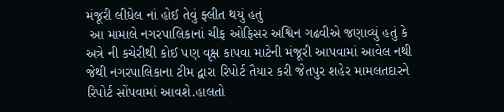મંજૂરી લીધેલ નાં હોઈ તેવું ફ્લીત થયું હતું
 આ મામાલે નગરપાલિકાનાં ચીફ ઓફિસર અશ્વિન ગઢવીએ જણાવ્યું હતું કે અત્રે ની કચેરીથી કોઈ પણ વૃક્ષ કાપવા માટેની મંજૂરી આપવામાં આવેલ નથી જેથી નગરપાલિકાના ટીમ દ્વારા રિપોર્ટ તૈયાર કરી જેતપુર શહેર મામલતદારને રિપોર્ટ સોંપવામાં આવશે.હાલતો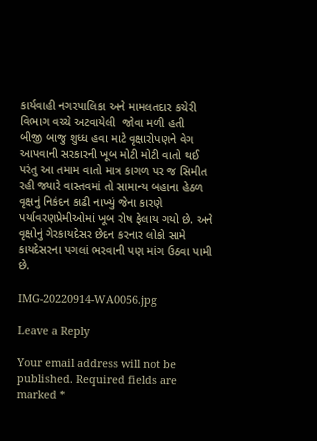કાર્યવાહી નગરપાલિકા અને મામલતદાર કચેરી વિભાગ વચ્ચે અટવાયેલી  જોવા મળી હતી
બીજી બાજુ શુધ્ધ હવા માટે વૃક્ષારોપણને વેગ આપવાની સરકારની ખૂબ મોટી મોટી વાતો થઈ પરંતુ આ તમામ વાતો માત્ર કાગળ પર જ સિમીત રહી જ્યારે વાસ્તવમાં તો સામાન્ય બહાના હેઠળ વૃક્ષનું નિકંદન કાઢી નાખ્યું જેના કારણે પર્યાવરણપ્રેમીઓમાં ખૂબ રોષ ફેલાય ગયો છે. અને વૃક્ષોનું ગેરકાયદેસર છેદન કરનાર લોકો સામે કાયદેસરના પગલાં ભરવાની પણ માંગ ઉઠવા પામી છે.

IMG-20220914-WA0056.jpg

Leave a Reply

Your email address will not be published. Required fields are marked *